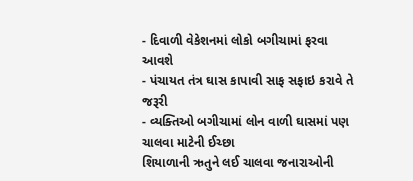- દિવાળી વેકેશનમાં લોકો બગીચામાં ફરવા આવશે
- પંચાયત તંત્ર ઘાસ કાપાવી સાફ સફાઇ કરાવે તે જરૂરી
- વ્યક્તિઓ બગીચામાં લોન વાળી ઘાસમાં પણ ચાલવા માટેની ઈચ્છા
શિયાળાની ઋતુને લઈ ચાલવા જનારાઓની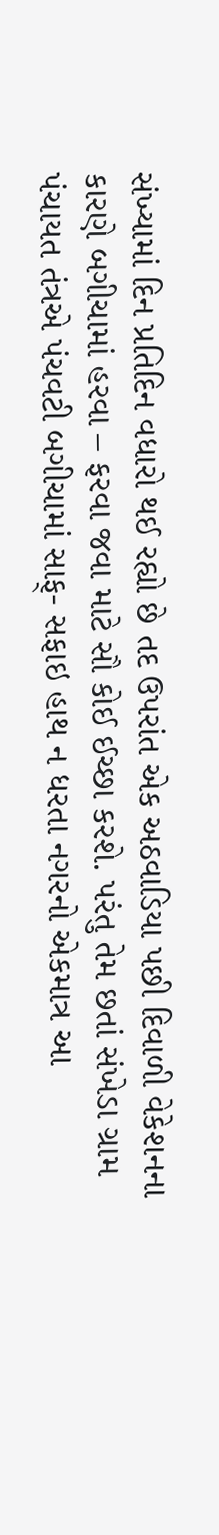સંખ્યામાં દિન પ્રતિદિન વધારો થઈ રહ્યો છે તદ ઉપરાંત એક અઠવાડિયા પછી દિવાળી વેકેશનના કારણે બગીચામાં હરવા – ફરવા જવા માટે સૌ કોઈ ઈચ્છા કરશે. પરંતુ તેમ છતાં સંખેડા ગ્રામ પંચાયત તંત્રએ પંચવટી બગીચામાં સાફ્- સફાઇ હાથ ન ધરતા નગરનો એકમાત્ર આ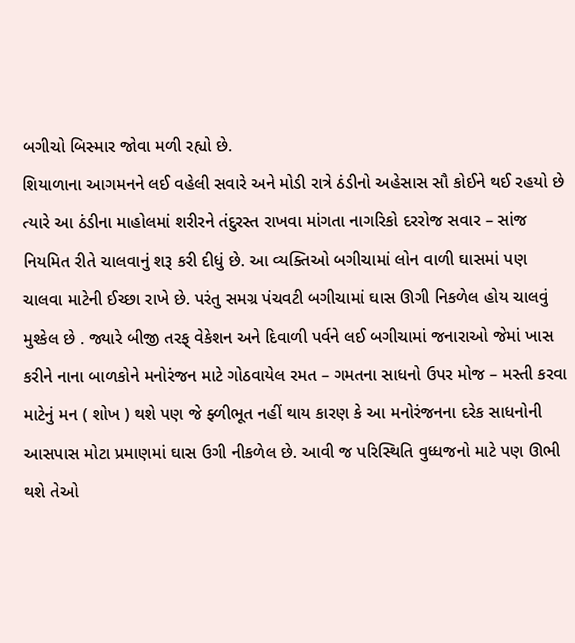બગીચો બિસ્માર જોવા મળી રહ્યો છે.
શિયાળાના આગમનને લઈ વહેલી સવારે અને મોડી રાત્રે ઠંડીનો અહેસાસ સૌ કોઈને થઈ રહયો છે ત્યારે આ ઠંડીના માહોલમાં શરીરને તંદુરસ્ત રાખવા માંગતા નાગરિકો દરરોજ સવાર – સાંજ નિયમિત રીતે ચાલવાનું શરૂ કરી દીધું છે. આ વ્યક્તિઓ બગીચામાં લોન વાળી ઘાસમાં પણ ચાલવા માટેની ઈચ્છા રાખે છે. પરંતુ સમગ્ર પંચવટી બગીચામાં ઘાસ ઊગી નિકળેલ હોય ચાલવું મુશ્કેલ છે . જ્યારે બીજી તરફ્ વેકેશન અને દિવાળી પર્વને લઈ બગીચામાં જનારાઓ જેમાં ખાસ કરીને નાના બાળકોને મનોરંજન માટે ગોઠવાયેલ રમત – ગમતના સાધનો ઉપર મોજ – મસ્તી કરવા માટેનું મન ( શોખ ) થશે પણ જે ફ્ળીભૂત નહીં થાય કારણ કે આ મનોરંજનના દરેક સાધનોની આસપાસ મોટા પ્રમાણમાં ઘાસ ઉગી નીકળેલ છે. આવી જ પરિસ્થિતિ વુધ્ધજનો માટે પણ ઊભી થશે તેઓ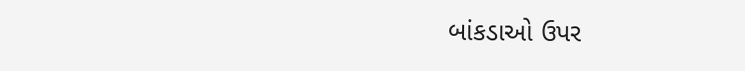બાંકડાઓ ઉપર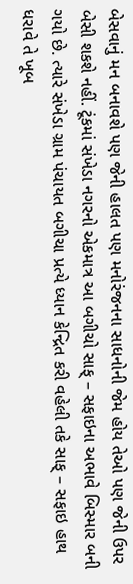બેસવાનું મન બનાવશે પણ જેની હાલત પણ મનોરંજનના સાધનોની જેમ હોય તેઓ પણ જેની ઉપર બેસી શકશે નહીં. ટૂંકમાં સંખેડા નગરનો એકમાત્ર આ બગીચો સાફ્ – સફાઇના અભાવે બિસ્માર બની ગયો છે. ત્યારે સંખેડા ગ્રામ પંચાયત બગીચા પ્રત્યે ધ્યાન કેન્દ્રિત કરી વહેલી તકે સાફ્ – સફાઇ હાથ ધરાવે તે ખૂબ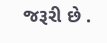જરૂરી છે .